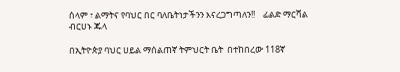ሰላም ፣ ልማትና የባህር በር ባለቤትነታችንን እናረጋግጣለን!!    ፊልድ ማርሻል ብርሀኑ ጁላ

በኢትዮጵያ ባህር ሀይል ማሰልጠኛ ትምህርት ቤት  በተከበረው 118ኛ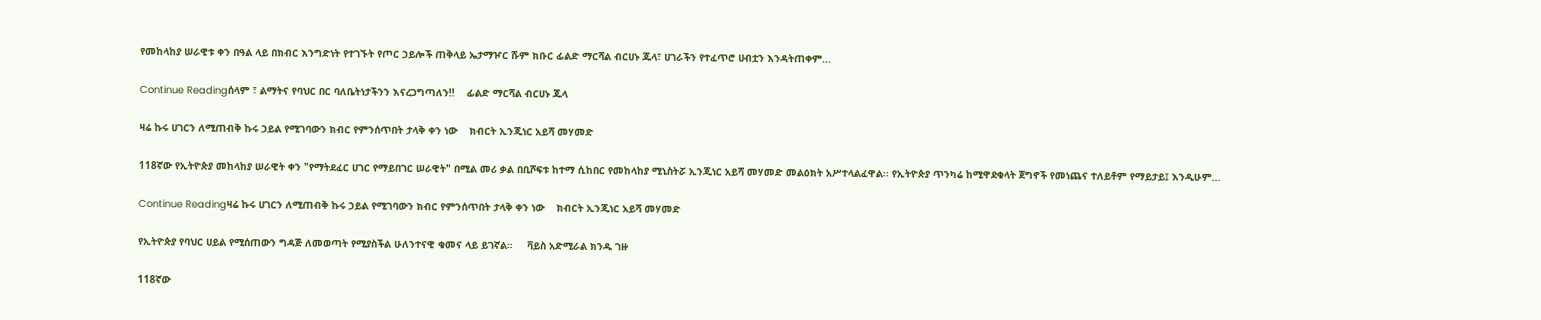የመከላከያ ሠራዊቱ ቀን በዓል ላይ በክብር እንግድነት የተገኙት የጦር ኃይሎች ጠቅላይ ኤታማዦር ሹም ክቡር ፊልድ ማርሻል ብርሀኑ ጁላ፣ ሀገራችን የተፈጥሮ ሀብቷን እንዳትጠቀም…

Continue Readingሰላም ፣ ልማትና የባህር በር ባለቤትነታችንን እናረጋግጣለን!!    ፊልድ ማርሻል ብርሀኑ ጁላ

ዛሬ ኩሩ ሀገርን ለሚጠብቅ ኩሩ ኃይል የሚገባውን ክብር የምንሰጥበት ታላቅ ቀን ነው    ክብርት ኢንጂነር አይሻ መሃመድ

118ኛው የኢትዮጵያ መከላከያ ሠራዊት ቀን "የማትደፈር ሀገር የማይበገር ሠራዊት" በሚል መሪ ቃል በቢሾፍቱ ከተማ ሲከበር የመከላከያ ሚኒስትሯ ኢንጂነር አይሻ መሃመድ መልዕክት አሥተላልፈዋል፡፡ የኢትዮጵያ ጥንካሬ ከሚዋደቁላት ጀግኖች የመነጨና ተለይቶም የማይታይ፤ እንዲሁም…

Continue Readingዛሬ ኩሩ ሀገርን ለሚጠብቅ ኩሩ ኃይል የሚገባውን ክብር የምንሰጥበት ታላቅ ቀን ነው    ክብርት ኢንጂነር አይሻ መሃመድ

የኢትዮጵያ የባህር ሀይል የሚሰጠውን ግዳጅ ለመወጣት የሚያስችል ሁለንተናዊ ቁመና ላይ ይገኛል።     ቫይስ አድሚራል ክንዱ ገዙ

118ኛው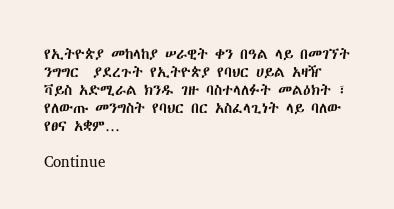የኢትዮጵያ መከላከያ ሠራዊት ቀን በዓል ላይ በመገኘት ንግግር  ያደረጉት የኢትዮጵያ የባህር ሀይል አዛዥ ቫይስ አድሚራል ክንዱ ገዙ ባስተላለፉት መልዕክት ፣ የለውጡ መንግስት የባህር በር አስፈላጊነት ላይ ባለው የፀና አቋም…

Continue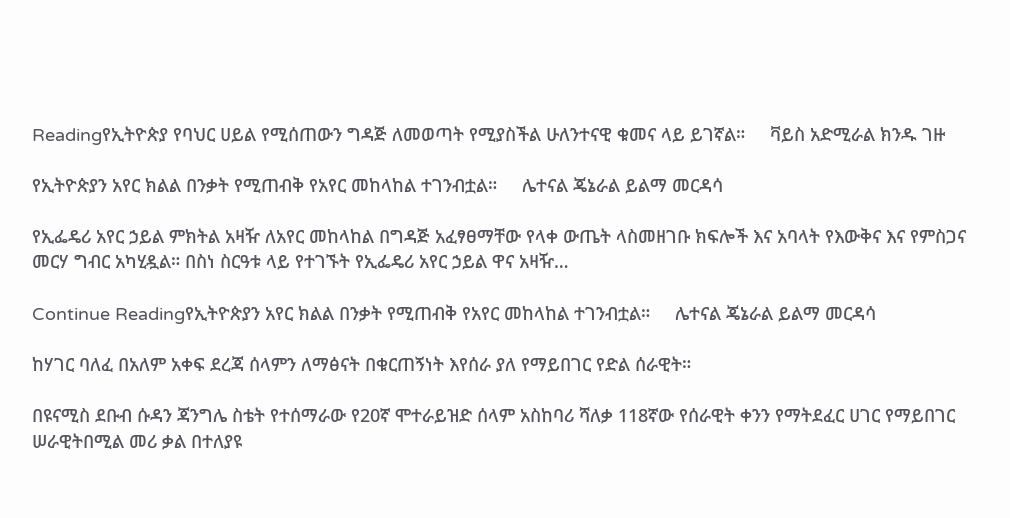Readingየኢትዮጵያ የባህር ሀይል የሚሰጠውን ግዳጅ ለመወጣት የሚያስችል ሁለንተናዊ ቁመና ላይ ይገኛል።     ቫይስ አድሚራል ክንዱ ገዙ

የኢትዮጵያን አየር ክልል በንቃት የሚጠብቅ የአየር መከላከል ተገንብቷል።     ሌተናል ጄኔራል ይልማ መርዳሳ

የኢፌዴሪ አየር ኃይል ምክትል አዛዥ ለአየር መከላከል በግዳጅ አፈፃፀማቸው የላቀ ውጤት ላስመዘገቡ ክፍሎች እና አባላት የእውቅና እና የምስጋና መርሃ ግብር አካሂዷል። በስነ ስርዓቱ ላይ የተገኙት የኢፌዴሪ አየር ኃይል ዋና አዛዥ…

Continue Readingየኢትዮጵያን አየር ክልል በንቃት የሚጠብቅ የአየር መከላከል ተገንብቷል።     ሌተናል ጄኔራል ይልማ መርዳሳ

ከሃገር ባለፈ በአለም አቀፍ ደረጃ ሰላምን ለማፅናት በቁርጠኝነት እየሰራ ያለ የማይበገር የድል ሰራዊት።

በዩናሚስ ደቡብ ሱዳን ጃንግሌ ስቴት የተሰማራው የ20ኛ ሞተራይዝድ ሰላም አስከባሪ ሻለቃ 118ኛው የሰራዊት ቀንን የማትደፈር ሀገር የማይበገር ሠራዊትበሚል መሪ ቃል በተለያዩ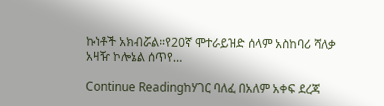ኩነቶች አክብሯል።የ20ኛ ሞተራይዝድ ሰላም አስከባሪ ሻለቃ አዛዥ ኮሎኔል ሰጥየ…

Continue Readingከሃገር ባለፈ በአለም አቀፍ ደረጃ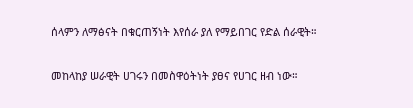ሰላምን ለማፅናት በቁርጠኝነት እየሰራ ያለ የማይበገር የድል ሰራዊት።

መከላከያ ሠራዊት ሀገሩን በመስዋዕትነት ያፀና የሀገር ዘብ ነው።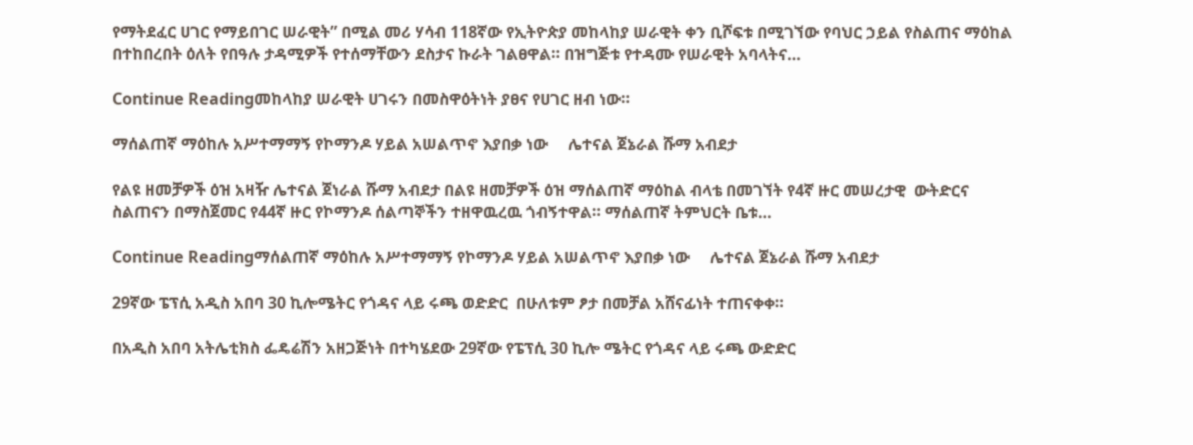የማትደፈር ሀገር የማይበገር ሠራዊት” በሚል መሪ ሃሳብ 118ኛው የኢትዮጵያ መከላከያ ሠራዊት ቀን ቢሾፍቱ በሚገኘው የባህር ኃይል የስልጠና ማዕከል በተከበረበት ዕለት የበዓሉ ታዳሚዎች የተሰማቸውን ደስታና ኩራት ገልፀዋል። በዝግጅቱ የተዳሙ የሠራዊት አባላትና…

Continue Readingመከላከያ ሠራዊት ሀገሩን በመስዋዕትነት ያፀና የሀገር ዘብ ነው።

ማሰልጠኛ ማዕከሉ አሥተማማኝ የኮማንዶ ሃይል አሠልጥኖ እያበቃ ነው     ሌተናል ጀኔራል ሹማ አብደታ

የልዩ ዘመቻዎች ዕዝ አዛዥ ሌተናል ጀነራል ሹማ አብደታ በልዩ ዘመቻዎች ዕዝ ማሰልጠኛ ማዕከል ብላቴ በመገኘት የ4ኛ ዙር መሠረታዊ  ውትድርና ስልጠናን በማስጀመር የ44ኛ ዙር የኮማንዶ ሰልጣኞችን ተዘዋዉረዉ ጎብኝተዋል። ማሰልጠኛ ትምህርት ቤቱ…

Continue Readingማሰልጠኛ ማዕከሉ አሥተማማኝ የኮማንዶ ሃይል አሠልጥኖ እያበቃ ነው     ሌተናል ጀኔራል ሹማ አብደታ

29ኛው ፔፕሲ አዲስ አበባ 30 ኪሎሜትር የጎዳና ላይ ሩጫ ወድድር  በሁለቱም ፆታ በመቻል አሸናፊነት ተጠናቀቀ።

በአዲስ አበባ አትሌቲክስ ፌዴሬሽን አዘጋጅነት በተካሄደው 29ኛው የፔፕሲ 30 ኪሎ ሜትር የጎዳና ላይ ሩጫ ውድድር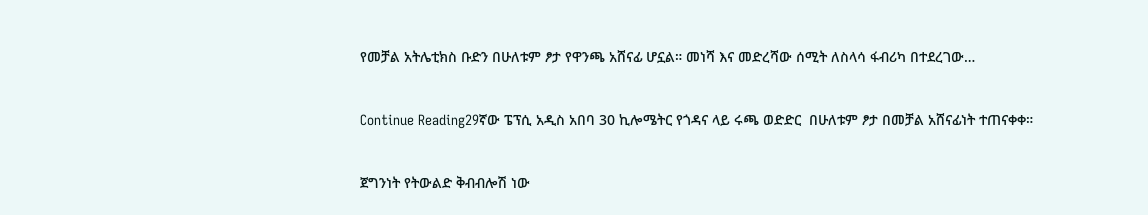የመቻል አትሌቲክስ ቡድን በሁለቱም ፆታ የዋንጫ አሸናፊ ሆኗል። መነሻ እና መድረሻው ሰሚት ለስላሳ ፋብሪካ በተደረገው…

Continue Reading29ኛው ፔፕሲ አዲስ አበባ 30 ኪሎሜትር የጎዳና ላይ ሩጫ ወድድር  በሁለቱም ፆታ በመቻል አሸናፊነት ተጠናቀቀ።

ጀግንነት የትውልድ ቅብብሎሽ ነው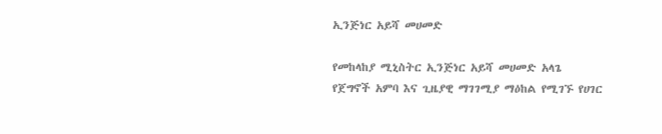ኢንጅነር አይሻ መሀመድ

የመከላከያ ሚኒስትር ኢንጅነር አይሻ መሀመድ አላጌ የጀግኖች አምባ እና ጊዜያዊ ማገገሚያ ማዕከል የሚገኙ የሀገር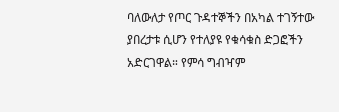ባለውለታ የጦር ጉዳተኞችን በአካል ተገኝተው ያበረታቱ ሲሆን የተለያዩ የቁሳቁስ ድጋፎችን አድርገዋል። የምሳ ግብዣም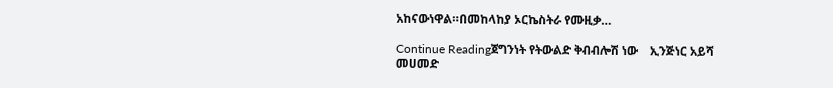አከናውነዋል።በመከላከያ ኦርኬስትራ የሙዚቃ…

Continue Readingጀግንነት የትውልድ ቅብብሎሽ ነው    ኢንጅነር አይሻ መሀመድ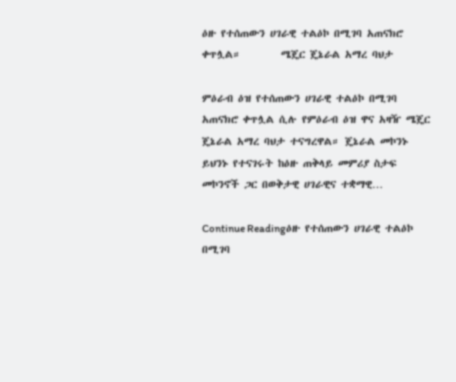ዕዙ የተሰጠውን ሀገራዊ ተልዕኮ በሚገባ አጠናክሮ ቀጥሏል።        ሜጄር ጄኔራል አማረ ባህታ

ምዕራብ ዕዝ የተሰጠውን ሀገራዊ ተልዕኮ በሚገባ አጠናክሮ ቀጥሏል ሲሉ የምዕራብ ዕዝ ዋና አዛዥ ሜጄር ጄኔራል አማረ ባህታ ተናግረዋል። ጄኔራል መኮንኑ ይህንኑ የተናገሩት ከዕዙ ጠቅላይ መምሪያ ስታፍ መኮንኖች ጋር በወቅታዊ ሀገራዊና ተቋማዊ…

Continue Readingዕዙ የተሰጠውን ሀገራዊ ተልዕኮ በሚገባ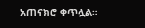አጠናክሮ ቀጥሏል።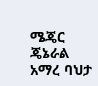ሜጄር ጄኔራል አማረ ባህታ